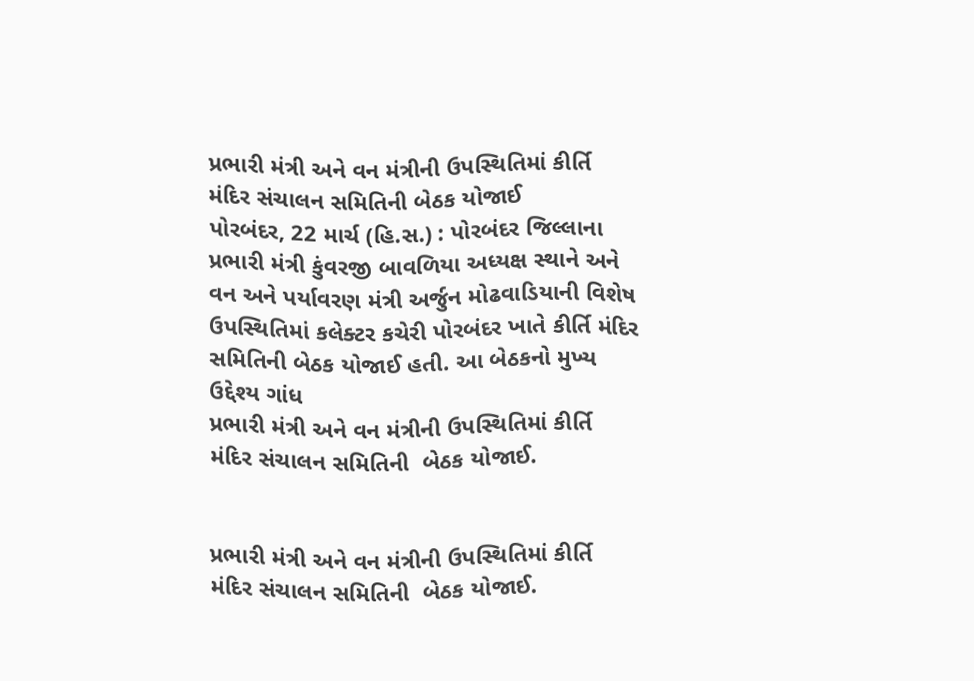પ્રભારી મંત્રી અને વન મંત્રીની ઉપસ્થિતિમાં કીર્તિ મંદિર સંચાલન સમિતિની બેઠક યોજાઈ
પોરબંદર, 22 માર્ચ (હિ.સ.) : પોરબંદર જિલ્લાના પ્રભારી મંત્રી કુંવરજી બાવળિયા અધ્યક્ષ સ્થાને અને વન અને પર્યાવરણ મંત્રી અર્જુન મોઢવાડિયાની વિશેષ ઉપસ્થિતિમાં કલેક્ટર કચેરી પોરબંદર ખાતે કીર્તિ મંદિર સમિતિની બેઠક યોજાઈ હતી. આ બેઠકનો મુખ્ય ઉદ્દેશ્ય ગાંધ
પ્રભારી મંત્રી અને વન મંત્રીની ઉપસ્થિતિમાં કીર્તિ મંદિર સંચાલન સમિતિની  બેઠક યોજાઈ.


પ્રભારી મંત્રી અને વન મંત્રીની ઉપસ્થિતિમાં કીર્તિ મંદિર સંચાલન સમિતિની  બેઠક યોજાઈ.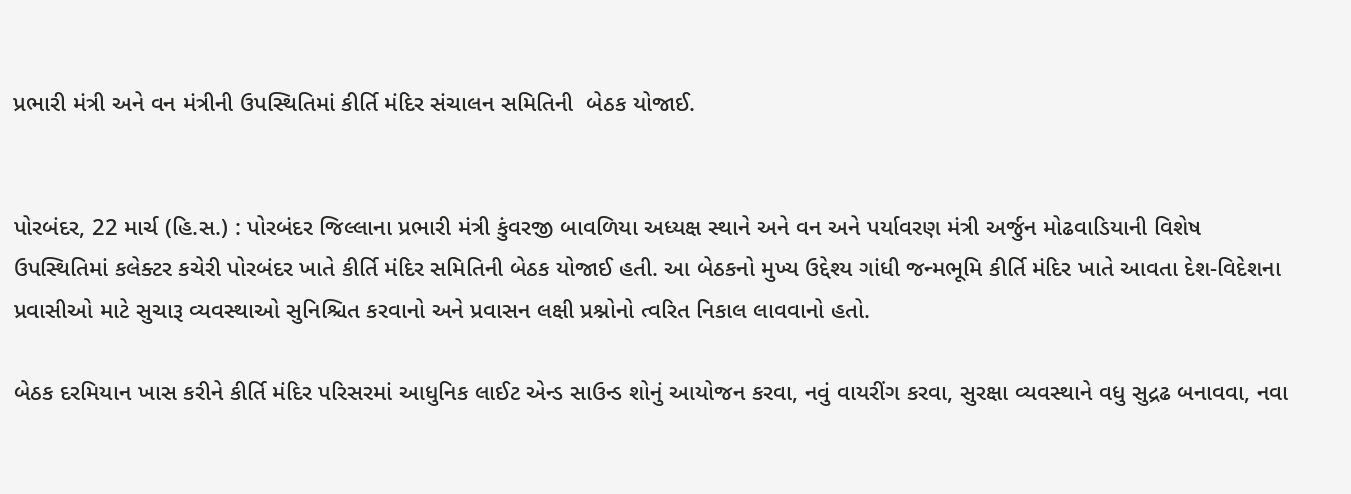પ્રભારી મંત્રી અને વન મંત્રીની ઉપસ્થિતિમાં કીર્તિ મંદિર સંચાલન સમિતિની  બેઠક યોજાઈ.


પોરબંદર, 22 માર્ચ (હિ.સ.) : પોરબંદર જિલ્લાના પ્રભારી મંત્રી કુંવરજી બાવળિયા અધ્યક્ષ સ્થાને અને વન અને પર્યાવરણ મંત્રી અર્જુન મોઢવાડિયાની વિશેષ ઉપસ્થિતિમાં કલેક્ટર કચેરી પોરબંદર ખાતે કીર્તિ મંદિર સમિતિની બેઠક યોજાઈ હતી. આ બેઠકનો મુખ્ય ઉદ્દેશ્ય ગાંધી જન્મભૂમિ કીર્તિ મંદિર ખાતે આવતા દેશ-વિદેશના પ્રવાસીઓ માટે સુચારૂ વ્યવસ્થાઓ સુનિશ્ચિત કરવાનો અને પ્રવાસન લક્ષી પ્રશ્નોનો ત્વરિત નિકાલ લાવવાનો હતો.

બેઠક દરમિયાન ખાસ કરીને કીર્તિ મંદિર પરિસરમાં આધુનિક લાઈટ એન્ડ સાઉન્ડ શોનું આયોજન કરવા, નવું વાયરીંગ કરવા, સુરક્ષા વ્યવસ્થાને વધુ સુદ્રઢ બનાવવા, નવા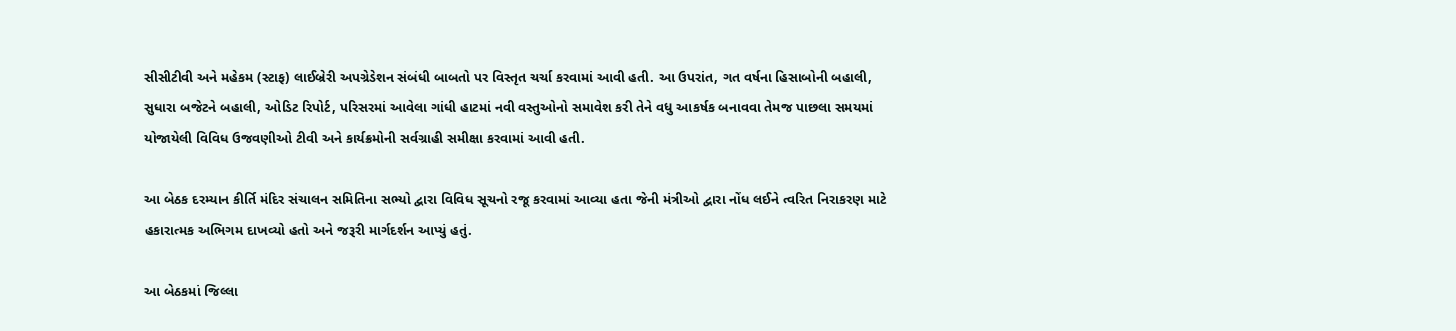સીસીટીવી અને મહેકમ (સ્ટાફ) લાઈબ્રેરી અપગ્રેડેશન સંબંધી બાબતો પર વિસ્તૃત ચર્ચા કરવામાં આવી હતી. આ ઉપરાંત, ગત વર્ષના હિસાબોની બહાલી, સુધારા બજેટને બહાલી, ઓડિટ રિપોર્ટ, પરિસરમાં આવેલા ગાંધી હાટમાં નવી વસ્તુઓનો સમાવેશ કરી તેને વધુ આકર્ષક બનાવવા તેમજ પાછલા સમયમાં યોજાયેલી વિવિધ ઉજવણીઓ ટીવી અને કાર્યક્રમોની સર્વગ્રાહી સમીક્ષા કરવામાં આવી હતી.

આ બેઠક દરમ્યાન કીર્તિ મંદિર સંચાલન સમિતિના સભ્યો દ્વારા વિવિધ સૂચનો રજૂ કરવામાં આવ્યા હતા જેની મંત્રીઓ દ્વારા નોંધ લઈને ત્વરિત નિરાકરણ માટે હકારાત્મક અભિગમ દાખવ્યો હતો અને જરૂરી માર્ગદર્શન આપ્યું હતું.

આ બેઠકમાં જિલ્લા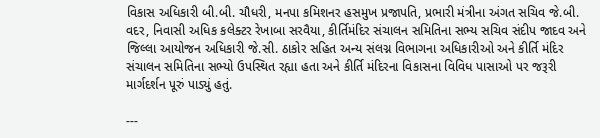વિકાસ અધિકારી બી.બી. ચૌધરી, મનપા કમિશનર હસમુખ પ્રજાપતિ, પ્રભારી મંત્રીના અંગત સચિવ જે.બી. વદર, નિવાસી અધિક કલેક્ટર રેખાબા સરવૈયા, કીર્તિમંદિર સંચાલન સમિતિના સભ્ય સચિવ સંદીપ જાદવ અને જિલ્લા આયોજન અધિકારી જે.સી. ઠાકોર સહિત અન્ય સંલગ્ન વિભાગના અધિકારીઓ અને કીર્તિ મંદિર સંચાલન સમિતિના સભ્યો ઉપસ્થિત રહ્યા હતા અને કીર્તિ મંદિરના વિકાસના વિવિધ પાસાઓ પર જરૂરી માર્ગદર્શન પૂરું પાડ્યું હતું.

---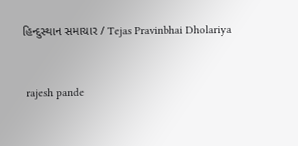હિન્દુસ્થાન સમાચાર / Tejas Pravinbhai Dholariya


 rajesh pande